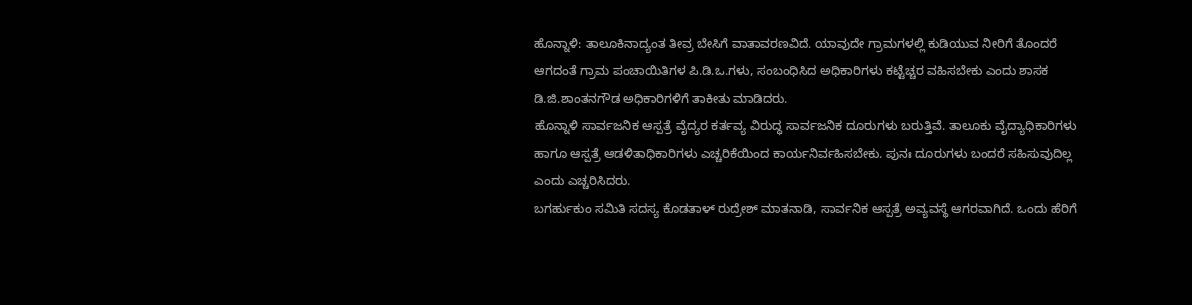ಹೊನ್ನಾಳಿ: ತಾಲೂಕಿನಾದ್ಯಂತ ತೀವ್ರ ಬೇಸಿಗೆ ವಾತಾವರಣವಿದೆ. ಯಾವುದೇ ಗ್ರಾಮಗಳಲ್ಲಿ ಕುಡಿಯುವ ನೀರಿಗೆ ತೊಂದರೆ ಆಗದಂತೆ ಗ್ರಾಮ ಪಂಚಾಯಿತಿಗಳ ಪಿ.ಡಿ.ಒ.ಗಳು, ಸಂಬಂಧಿಸಿದ ಅಧಿಕಾರಿಗಳು ಕಟ್ಟೆಚ್ಚರ ವಹಿಸಬೇಕು ಎಂದು ಶಾಸಕ ಡಿ.ಜಿ.ಶಾಂತನಗೌಡ ಅಧಿಕಾರಿಗಳಿಗೆ ತಾಕೀತು ಮಾಡಿದರು.
ಹೊನ್ನಾಳಿ ಸಾರ್ವಜನಿಕ ಆಸ್ಪತ್ರೆ ವೈದ್ಯರ ಕರ್ತವ್ಯ ವಿರುದ್ಧ ಸಾರ್ವಜನಿಕ ದೂರುಗಳು ಬರುತ್ತಿವೆ. ತಾಲೂಕು ವೈದ್ಯಾಧಿಕಾರಿಗಳು ಹಾಗೂ ಆಸ್ಪತ್ರೆ ಆಡಳಿತಾಧಿಕಾರಿಗಳು ಎಚ್ಚರಿಕೆಯಿಂದ ಕಾರ್ಯನಿರ್ವಹಿಸಬೇಕು. ಪುನಃ ದೂರುಗಳು ಬಂದರೆ ಸಹಿಸುವುದಿಲ್ಲ ಎಂದು ಎಚ್ಚರಿಸಿದರು.
ಬಗರ್ಹುಕುಂ ಸಮಿತಿ ಸದಸ್ಯ ಕೊಡತಾಳ್ ರುದ್ರೇಶ್ ಮಾತನಾಡಿ, ಸಾರ್ವನಿಕ ಆಸ್ಪತ್ರೆ ಅವ್ಯವಸ್ಥೆ ಆಗರವಾಗಿದೆ. ಒಂದು ಹೆರಿಗೆ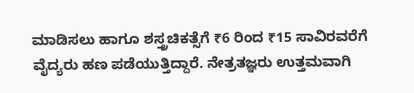ಮಾಡಿಸಲು ಹಾಗೂ ಶಸ್ತ್ರಚಿಕತ್ಸೆಗೆ ₹6 ರಿಂದ ₹15 ಸಾವಿರವರೆಗೆ ವೈದ್ಯರು ಹಣ ಪಡೆಯುತ್ತಿದ್ದಾರೆ. ನೇತ್ರತಜ್ಞರು ಉತ್ತಮವಾಗಿ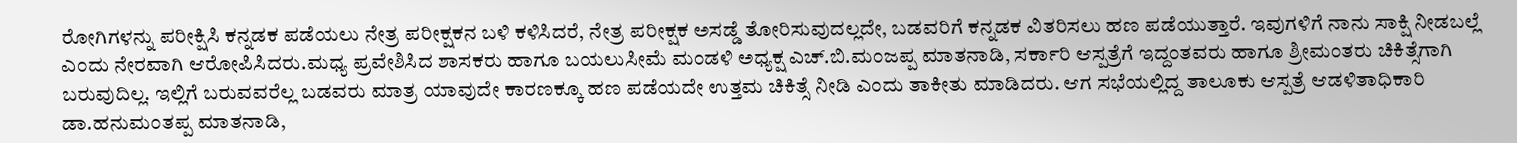ರೋಗಿಗಳನ್ನು ಪರೀಕ್ಷಿಸಿ ಕನ್ನಡಕ ಪಡೆಯಲು ನೇತ್ರ ಪರೀಕ್ಷಕನ ಬಳಿ ಕಳಿಸಿದರೆ, ನೇತ್ರ ಪರೀಕ್ಷಕ ಅಸಡ್ಡೆ ತೋರಿಸುವುದಲ್ಲದೇ, ಬಡವರಿಗೆ ಕನ್ನಡಕ ವಿತರಿಸಲು ಹಣ ಪಡೆಯುತ್ತಾರೆ. ಇವುಗಳಿಗೆ ನಾನು ಸಾಕ್ಷಿ ನೀಡಬಲ್ಲೆ ಎಂದು ನೇರವಾಗಿ ಆರೋಪಿಸಿದರು.ಮಧ್ಯ ಪ್ರವೇಶಿಸಿದ ಶಾಸಕರು ಹಾಗೂ ಬಯಲುಸೀಮೆ ಮಂಡಳಿ ಅಧ್ಯಕ್ಷ ಎಚ್.ಬಿ.ಮಂಜಪ್ಪ ಮಾತನಾಡಿ, ಸರ್ಕಾರಿ ಆಸ್ಪತ್ರೆಗೆ ಇದ್ದಂತವರು ಹಾಗೂ ಶ್ರೀಮಂತರು ಚಿಕಿತ್ಸೆಗಾಗಿ ಬರುವುದಿಲ್ಲ. ಇಲ್ಲಿಗೆ ಬರುವವರೆಲ್ಲ ಬಡವರು ಮಾತ್ರ ಯಾವುದೇ ಕಾರಣಕ್ಕೂ ಹಣ ಪಡೆಯದೇ ಉತ್ತಮ ಚಿಕಿತ್ಸೆ ನೀಡಿ ಎಂದು ತಾಕೀತು ಮಾಡಿದರು. ಆಗ ಸಭೆಯಲ್ಲಿದ್ದ ತಾಲೂಕು ಆಸ್ಪತ್ರೆ ಆಡಳಿತಾಧಿಕಾರಿ ಡಾ.ಹನುಮಂತಪ್ಪ ಮಾತನಾಡಿ,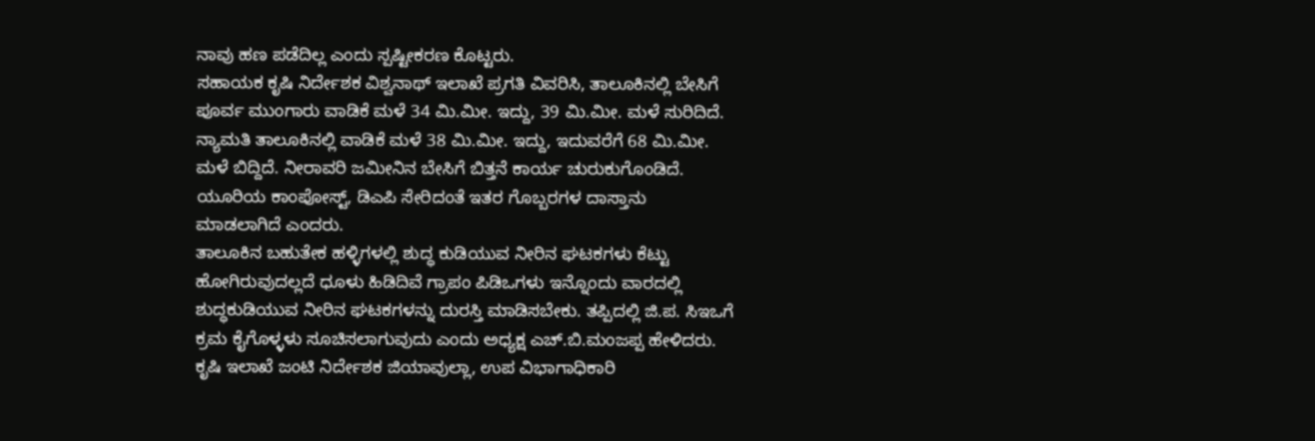ನಾವು ಹಣ ಪಡೆದಿಲ್ಲ ಎಂದು ಸ್ಪಷ್ಟೀಕರಣ ಕೊಟ್ಟರು.
ಸಹಾಯಕ ಕೃಷಿ ನಿರ್ದೇಶಕ ವಿಶ್ವನಾಥ್ ಇಲಾಖೆ ಪ್ರಗತಿ ವಿವರಿಸಿ, ತಾಲೂಕಿನಲ್ಲಿ ಬೇಸಿಗೆ ಪೂರ್ವ ಮುಂಗಾರು ವಾಡಿಕೆ ಮಳೆ 34 ಮಿ.ಮೀ. ಇದ್ದು, 39 ಮಿ.ಮೀ. ಮಳೆ ಸುರಿದಿದೆ. ನ್ಯಾಮತಿ ತಾಲೂಕಿನಲ್ಲಿ ವಾಡಿಕೆ ಮಳೆ 38 ಮಿ.ಮೀ. ಇದ್ದು, ಇದುವರೆಗೆ 68 ಮಿ.ಮೀ. ಮಳೆ ಬಿದ್ದಿದೆ. ನೀರಾವರಿ ಜಮೀನಿನ ಬೇಸಿಗೆ ಬಿತ್ತನೆ ಕಾರ್ಯ ಚುರುಕುಗೊಂಡಿದೆ. ಯೂರಿಯ ಕಾಂಪೋಸ್ಟ್, ಡಿಎಪಿ ಸೇರಿದಂತೆ ಇತರ ಗೊಬ್ಬರಗಳ ದಾಸ್ತಾನು ಮಾಡಲಾಗಿದೆ ಎಂದರು.
ತಾಲೂಕಿನ ಬಹುತೇಕ ಹಳ್ಳಿಗಳಲ್ಲಿ ಶುದ್ಧ ಕುಡಿಯುವ ನೀರಿನ ಘಟಕಗಳು ಕೆಟ್ಟು ಹೋಗಿರುವುದಲ್ಲದೆ ಧೂಳು ಹಿಡಿದಿವೆ ಗ್ರಾಪಂ ಪಿಡಿಒಗಳು ಇನ್ನೊಂದು ವಾರದಲ್ಲಿ ಶುದ್ಧಕುಡಿಯುವ ನೀರಿನ ಘಟಕಗಳನ್ನು ದುರಸ್ತಿ ಮಾಡಿಸಬೇಕು. ತಪ್ಪಿದಲ್ಲಿ ಜಿ.ಪ. ಸಿಇಒಗೆ ಕ್ರಮ ಕೈಗೊಳ್ಳಳು ಸೂಚಿಸಲಾಗುವುದು ಎಂದು ಅಧ್ಯಕ್ಷ ಎಚ್.ಬಿ.ಮಂಜಪ್ಪ ಹೇಳಿದರು.
ಕೃಷಿ ಇಲಾಖೆ ಜಂಟಿ ನಿರ್ದೇಶಕ ಜಿಯಾವುಲ್ಲಾ, ಉಪ ವಿಭಾಗಾಧಿಕಾರಿ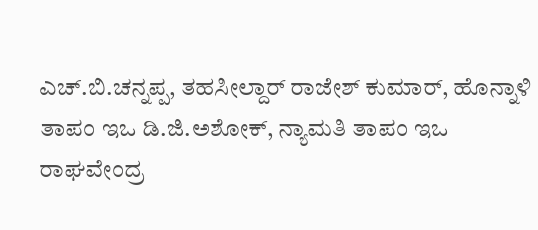ಎಚ್.ಬಿ.ಚನ್ನಪ್ಪ, ತಹಸೀಲ್ದಾರ್ ರಾಜೇಶ್ ಕುಮಾರ್, ಹೊನ್ನಾಳಿ ತಾಪಂ ಇಒ ಡಿ.ಜಿ.ಅಶೋಕ್, ನ್ಯಾಮತಿ ತಾಪಂ ಇಒ ರಾಘವೇಂದ್ರ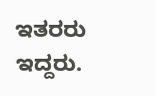ಇತರರು ಇದ್ದರು.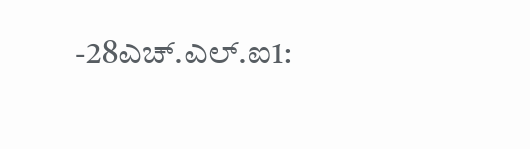-28ಎಚ್.ಎಲ್.ಐ1: